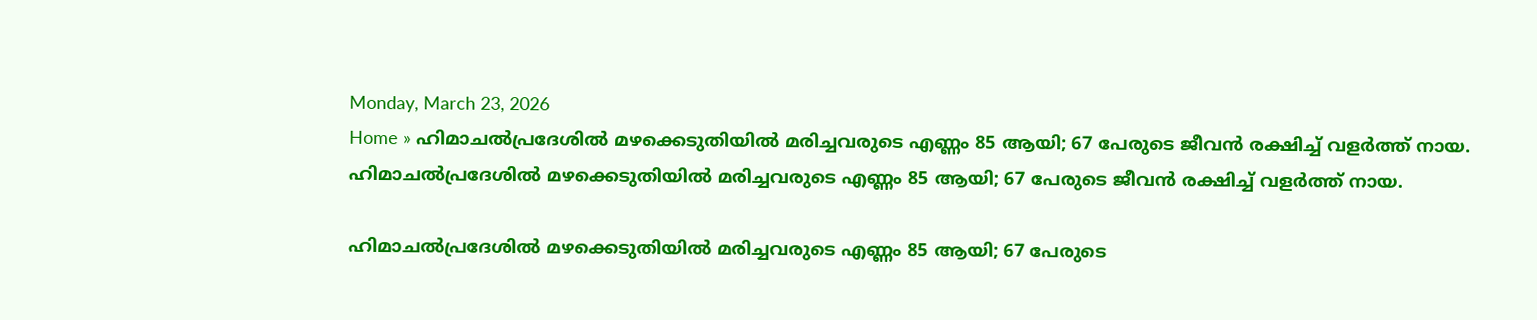Monday, March 23, 2026
Home » ഹിമാചൽപ്രദേശിൽ മഴക്കെടുതിയിൽ മരിച്ചവരുടെ എണ്ണം 85 ആയി; 67 പേരുടെ ജീവന്‍ രക്ഷിച്ച് വളര്‍ത്ത് നായ.
ഹിമാചൽപ്രദേശിൽ മഴക്കെടുതിയിൽ മരിച്ചവരുടെ എണ്ണം 85 ആയി; 67 പേരുടെ ജീവന്‍ രക്ഷിച്ച് വളര്‍ത്ത് നായ.

ഹിമാചൽപ്രദേശിൽ മഴക്കെടുതിയിൽ മരിച്ചവരുടെ എണ്ണം 85 ആയി; 67 പേരുടെ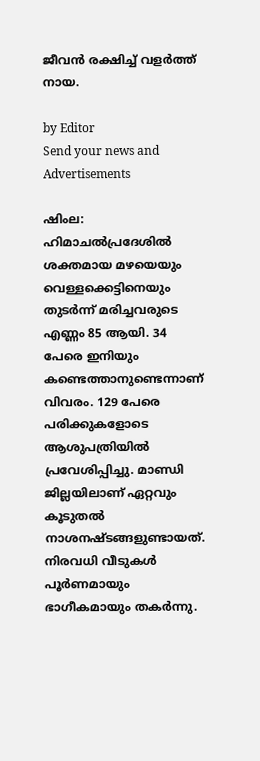ജീവന്‍ രക്ഷിച്ച് വളര്‍ത്ത് നായ.

by Editor
Send your news and Advertisements

ഷിംല: ഹിമാചൽപ്രദേശിൽ ശക്തമായ മഴയെയും വെള്ളക്കെട്ടിനെയും തുടർന്ന് മരിച്ചവരുടെ എണ്ണം 85 ആയി. 34 പേരെ ഇനിയും കണ്ടെത്താനുണ്ടെന്നാണ് വിവരം. 129 പേരെ പരിക്കുകളോടെ ആശുപത്രിയിൽ പ്രവേശിപ്പിച്ചു. മാണ്ഡി ജില്ലയിലാണ് ഏറ്റവും കൂടുതൽ നാശനഷ്ടങ്ങളുണ്ടായത്. നിരവധി വീടുകൾ പൂർണമായും ഭാഗീകമായും തകർന്നു.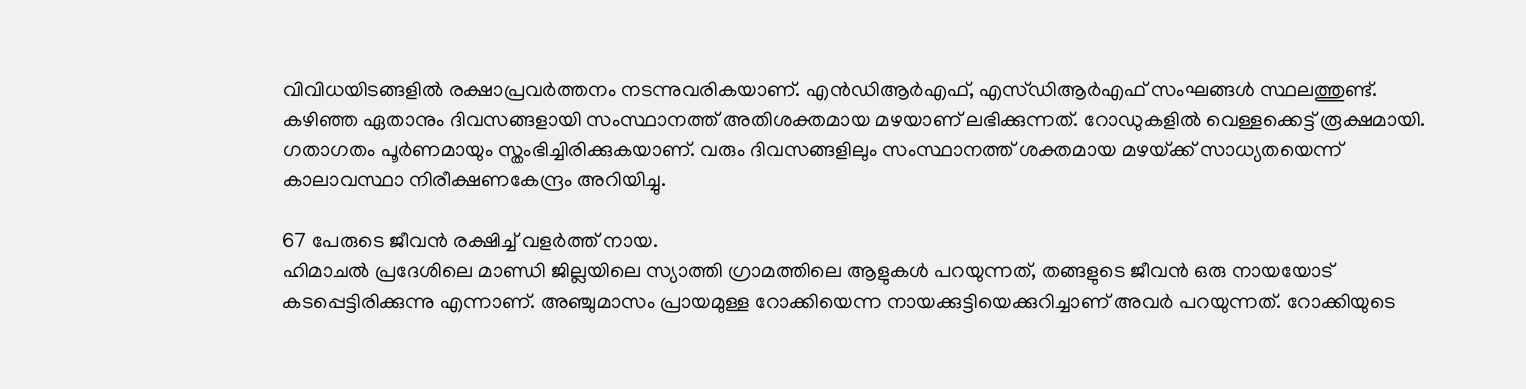വിവിധയിടങ്ങളിൽ രക്ഷാപ്രവർത്തനം നടന്നുവരികയാണ്. എൻഡിആർഎഫ്, എസ്ഡിആർഎഫ് സംഘങ്ങൾ സ്ഥലത്തുണ്ട്. കഴിഞ്ഞ ഏതാനും ദിവസങ്ങളായി സംസ്ഥാനത്ത് അതിശക്തമായ മഴയാണ് ലഭിക്കുന്നത്. റോഡുകളിൽ വെള്ളക്കെട്ട് രൂക്ഷമായി. ഗതാഗതം പൂർണമായും സ്തംഭിച്ചിരിക്കുകയാണ്. വരും ദിവസങ്ങളിലും സംസ്ഥാനത്ത് ശക്തമായ മഴയ്‌ക്ക് സാധ്യതയെന്ന് കാലാവസ്ഥാ നിരീക്ഷണകേന്ദ്രം അറിയിച്ചു.

67 പേരുടെ ജീവന്‍ രക്ഷിച്ച് വളര്‍ത്ത് നായ.
ഹിമാചൽ പ്രദേശിലെ മാണ്ഡി ജില്ലയിലെ സ്യാത്തി ഗ്രാമത്തിലെ ആളുകൾ പറയുന്നത്, തങ്ങളുടെ ജീവൻ ഒരു നായയോട് കടപ്പെട്ടിരിക്കുന്നു എന്നാണ്. അഞ്ചുമാസം പ്രായമുള്ള റോക്കിയെന്ന നായക്കുട്ടിയെക്കുറിച്ചാണ് അവർ പറയുന്നത്. റോക്കിയുടെ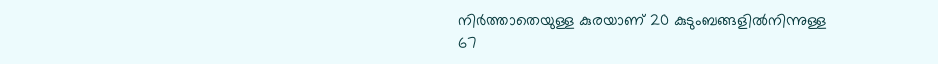നിര്‍ത്താതെയുള്ള കുരയാണ് 20 കുടുംബങ്ങളില്‍നിന്നുള്ള 67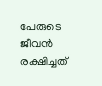പേരുടെ ജീവന്‍ രക്ഷിച്ചത്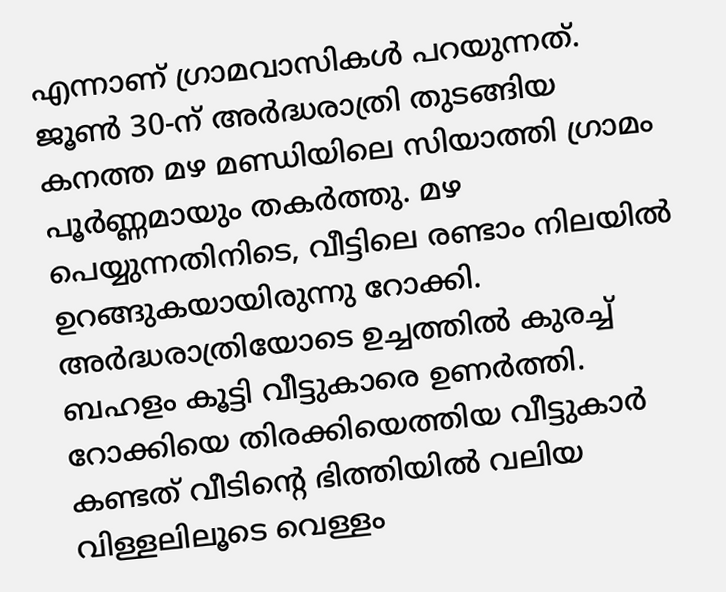എന്നാണ് ഗ്രാമവാസികൾ പറയുന്നത്. ജൂണ്‍ 30-ന് അര്‍ദ്ധരാത്രി തുടങ്ങിയ കനത്ത മഴ മണ്ഡിയിലെ സിയാത്തി ഗ്രാമം പൂര്‍ണ്ണമായും തകര്‍ത്തു. മഴ പെയ്യുന്നതിനിടെ, വീട്ടിലെ രണ്ടാം നിലയില്‍ ഉറങ്ങുകയായിരുന്നു റോക്കി. അര്‍ദ്ധരാത്രിയോടെ ഉച്ചത്തില്‍ കുരച്ച് ബഹളം കൂട്ടി വീട്ടുകാരെ ഉണര്‍ത്തി. റോക്കിയെ തിരക്കിയെത്തിയ വീട്ടുകാര്‍ കണ്ടത് വീടിന്റെ ഭിത്തിയില്‍ വലിയ വിള്ളലിലൂടെ വെള്ളം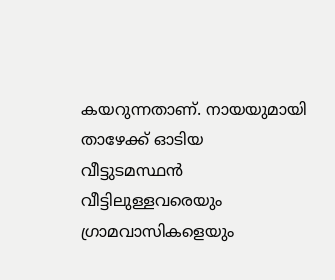കയറുന്നതാണ്. നായയുമായി താഴേക്ക് ഓടിയ വീട്ടുടമസ്ഥന്‍ വീട്ടിലുള്ളവരെയും ഗ്രാമവാസികളെയും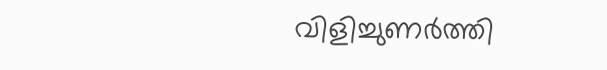വിളിച്ചുണര്‍ത്തി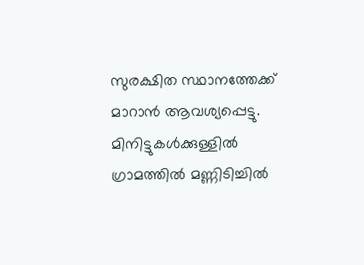സുരക്ഷിത സ്ഥാനത്തേക്ക് മാറാന്‍ ആവശ്യപ്പെട്ടു. മിനിട്ടുകള്‍ക്കുള്ളില്‍ ഗ്രാമത്തില്‍ മണ്ണിടിച്ചില്‍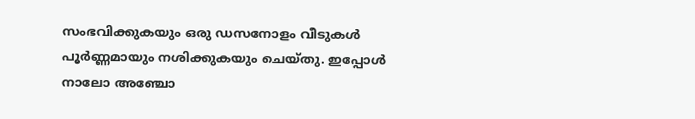സംഭവിക്കുകയും ഒരു ഡസനോളം വീടുകള്‍ പൂര്‍ണ്ണമായും നശിക്കുകയും ചെയ്തു. ഇപ്പോള്‍ നാലോ അഞ്ചോ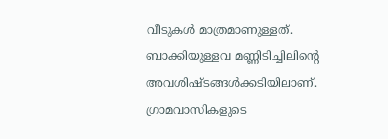വീടുകള്‍ മാത്രമാണുള്ളത്. ബാക്കിയുള്ളവ മണ്ണിടിച്ചിലിന്റെ അവശിഷ്ടങ്ങള്‍ക്കടിയിലാണ്. ഗ്രാമവാസികളുടെ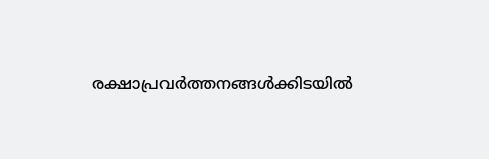രക്ഷാപ്രവര്‍ത്തനങ്ങള്‍ക്കിടയില്‍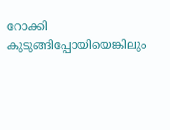റോക്കി കുടുങ്ങിപ്പോയിയെങ്കിലും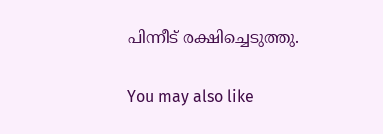പിന്നീട് രക്ഷിച്ചെടുത്തു.

You may also like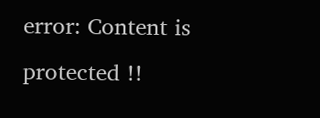error: Content is protected !!